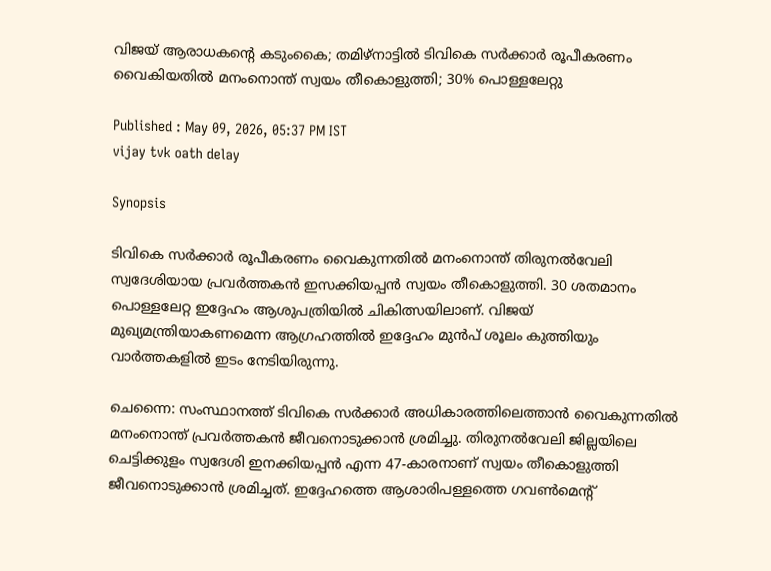വിജയ് ആരാധകൻ്റെ കടുംകൈ; തമിഴ്‌നാട്ടിൽ ടിവികെ സർക്കാർ രൂപീകരണം വൈകിയതിൽ മനംനൊന്ത് സ്വയം തീകൊളുത്തി; 30% പൊള്ളലേറ്റു

Published : May 09, 2026, 05:37 PM IST
vijay tvk oath delay

Synopsis

ടിവികെ സർക്കാർ രൂപീകരണം വൈകുന്നതിൽ മനംനൊന്ത് തിരുനൽവേലി സ്വദേശിയായ പ്രവർത്തകൻ ഇസക്കിയപ്പൻ സ്വയം തീകൊളുത്തി. 30 ശതമാനം പൊള്ളലേറ്റ ഇദ്ദേഹം ആശുപത്രിയിൽ ചികിത്സയിലാണ്. വിജയ് മുഖ്യമന്ത്രിയാകണമെന്ന ആഗ്രഹത്തിൽ ഇദ്ദേഹം മുൻപ് ശൂലം കുത്തിയും വാർത്തകളിൽ ഇടം നേടിയിരുന്നു.

ചെന്നൈ: സംസ്ഥാനത്ത് ടിവികെ സർക്കാർ അധികാരത്തിലെത്താൻ വൈകുന്നതിൽ മനംനൊന്ത് പ്രവർത്തകൻ ജീവനൊടുക്കാൻ ശ്രമിച്ചു. തിരുനൽവേലി ജില്ലയിലെ ചെട്ടിക്കുളം സ്വദേശി ഇനക്കിയപ്പൻ എന്ന 47-കാരനാണ് സ്വയം തീകൊളുത്തി ജീവനൊടുക്കാൻ ശ്രമിച്ചത്. ഇദ്ദേഹത്തെ ആശാരിപള്ളത്തെ ഗവൺമെൻ്റ്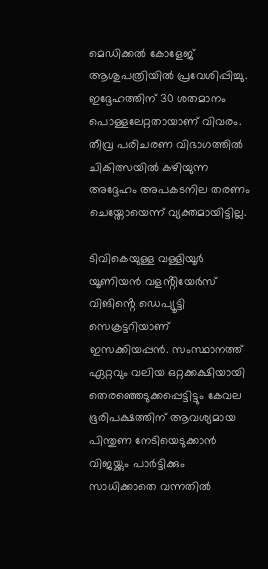മെഡിക്കൽ കോളേജ് ആശുപത്രിയിൽ പ്രവേശിപ്പിച്ചു. ഇദ്ദേഹത്തിന് 30 ശതമാനം പൊള്ളലേറ്റതായാണ് വിവരം. തീവ്ര പരിചരണ വിഭാഗത്തിൽ ചികിത്സയിൽ കഴിയുന്ന അദ്ദേഹം അപകടനില തരണം ചെയ്തോയെന്ന് വ്യക്തമായിട്ടില്ല.

ടിവികെയുള്ള വള്ളിയൂർ യൂണിയൻ വളൻ്റിയേർസ് വിങിൻ്റെ ഡെപ്യൂട്ടി സെക്രട്ടറിയാണ് ഇസക്കിയപ്പൻ. സംസ്ഥാനത്ത് ഏറ്റവും വലിയ ഒറ്റക്കക്ഷിയായി തെരഞ്ഞെടുക്കപ്പെട്ടിട്ടും കേവല ഭൂരിപക്ഷത്തിന് ആവശ്യമായ പിന്തുണ നേടിയെടുക്കാൻ വിജയ്ക്കും പാർട്ടിക്കും സാധിക്കാതെ വന്നതിൽ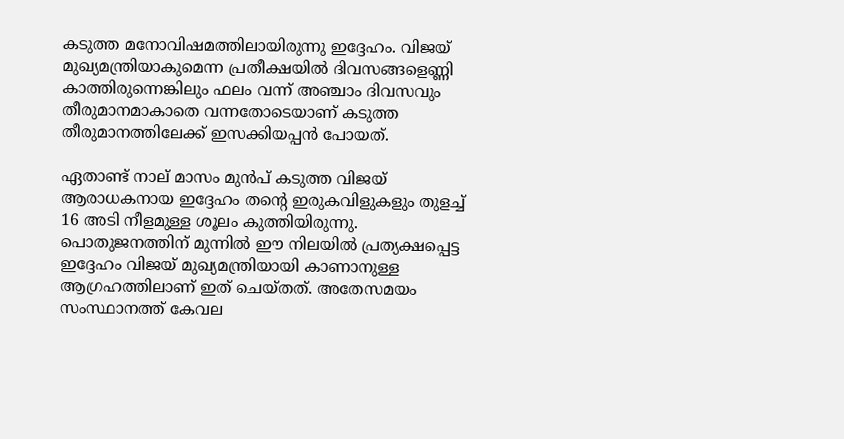കടുത്ത മനോവിഷമത്തിലായിരുന്നു ഇദ്ദേഹം. വിജയ് മുഖ്യമന്ത്രിയാകുമെന്ന പ്രതീക്ഷയിൽ ദിവസങ്ങളെണ്ണി കാത്തിരുന്നെങ്കിലും ഫലം വന്ന് അഞ്ചാം ദിവസവും തീരുമാനമാകാതെ വന്നതോടെയാണ് കടുത്ത തീരുമാനത്തിലേക്ക് ഇസക്കിയപ്പൻ പോയത്.

ഏതാണ്ട് നാല് മാസം മുൻപ് കടുത്ത വിജയ് ആരാധകനായ ഇദ്ദേഹം തൻ്റെ ഇരുകവിളുകളും തുളച്ച് 16 അടി നീളമുള്ള ശൂലം കുത്തിയിരുന്നു. പൊതുജനത്തിന് മുന്നിൽ ഈ നിലയിൽ പ്രത്യക്ഷപ്പെട്ട ഇദ്ദേഹം വിജയ് മുഖ്യമന്ത്രിയായി കാണാനുള്ള ആഗ്രഹത്തിലാണ് ഇത് ചെയ്തത്. അതേസമയം സംസ്ഥാനത്ത് കേവല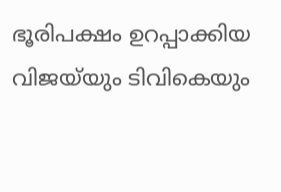ഭൂരിപക്ഷം ഉറപ്പാക്കിയ വിജയ്‌യും ടിവികെയും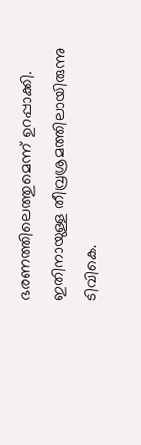ഭരണത്തിലെത്തുമെന്ന് ഉറപ്പാക്കി. ഇതിനായുള്ള തീവ്രശ്രമത്തിലായിരുന്നു ടിവികെ.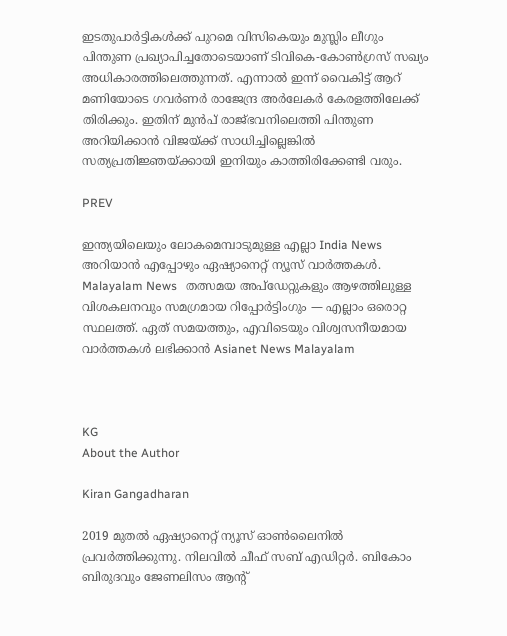ഇടതുപാർട്ടികൾക്ക് പുറമെ വിസികെയും മുസ്ലിം ലീഗും പിന്തുണ പ്രഖ്യാപിച്ചതോടെയാണ് ടിവികെ-കോൺഗ്രസ് സഖ്യം അധികാരത്തിലെത്തുന്നത്. എന്നാൽ ഇന്ന് വൈകിട്ട് ആറ് മണിയോടെ ഗവർണർ രാജേന്ദ്ര അർലേകർ കേരളത്തിലേക്ക് തിരിക്കും. ഇതിന് മുൻപ് രാജ്‌ഭവനിലെത്തി പിന്തുണ അറിയിക്കാൻ വിജയ്ക്ക് സാധിച്ചില്ലെങ്കിൽ സത്യപ്രതിജ്ഞയ്ക്കായി ഇനിയും കാത്തിരിക്കേണ്ടി വരും.

PREV

ഇന്ത്യയിലെയും ലോകമെമ്പാടുമുള്ള എല്ലാ India News അറിയാൻ എപ്പോഴും ഏഷ്യാനെറ്റ് ന്യൂസ് വാർത്തകൾ. Malayalam News   തത്സമയ അപ്‌ഡേറ്റുകളും ആഴത്തിലുള്ള വിശകലനവും സമഗ്രമായ റിപ്പോർട്ടിംഗും — എല്ലാം ഒരൊറ്റ സ്ഥലത്ത്. ഏത് സമയത്തും, എവിടെയും വിശ്വസനീയമായ വാർത്തകൾ ലഭിക്കാൻ Asianet News Malayalam



KG
About the Author

Kiran Gangadharan

2019 മുതല്‍ ഏഷ്യാനെറ്റ് ന്യൂസ് ഓണ്‍ലൈനില്‍ പ്രവര്‍ത്തിക്കുന്നു. നിലവില്‍ ചീഫ് സബ് എഡിറ്റർ. ബികോം ബിരുദവും ജേണലിസം ആൻ്റ്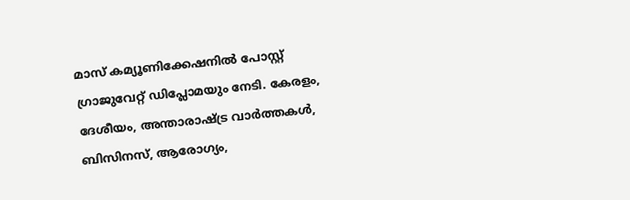മാസ് കമ്യൂണിക്കേഷനിൽ പോസ്റ്റ് ഗ്രാജുവേറ്റ് ഡിപ്ലോമയും നേടി. കേരളം, ദേശീയം, അന്താരാഷ്ട്ര വാര്‍ത്തകള്‍, ബിസിനസ്, ആരോഗ്യം,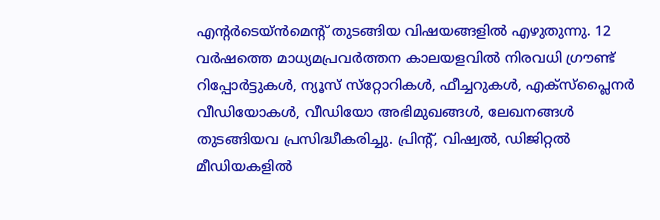എന്റർടെയ്ൻമെൻ്റ് തുടങ്ങിയ വിഷയങ്ങളില്‍ എഴുതുന്നു. 12 വര്‍ഷത്തെ മാധ്യമപ്രവര്‍ത്തന കാലയളവില്‍ നിരവധി ഗ്രൗണ്ട് റിപ്പോര്‍ട്ടുകള്‍, ന്യൂസ് സ്‌റ്റോറികള്‍, ഫീച്ചറുകള്‍, എക്‌സ്‌പ്ലൈന‍ർ വീഡിയോകൾ, വീഡിയോ അഭിമുഖങ്ങള്‍, ലേഖനങ്ങള്‍ തുടങ്ങിയവ പ്രസിദ്ധീകരിച്ചു. പ്രിന്റ്, വിഷ്വല്‍, ഡിജിറ്റല്‍ മീഡിയകളില്‍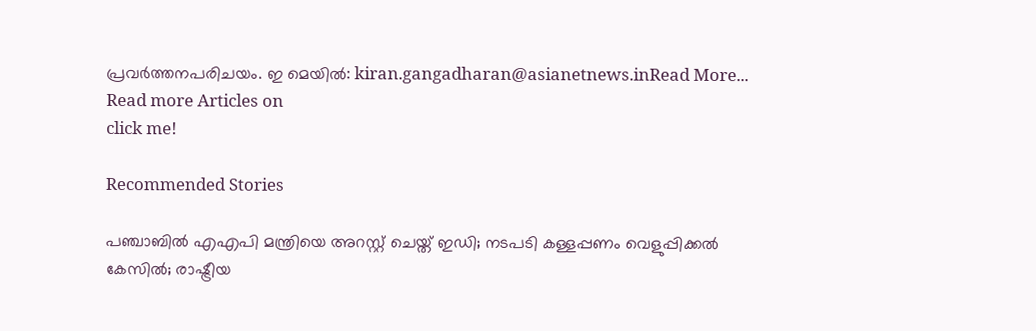പ്രവര്‍ത്തനപരിചയം. ഇ മെയില്‍: kiran.gangadharan@asianetnews.inRead More...
Read more Articles on
click me!

Recommended Stories

പഞ്ചാബിൽ എഎപി മന്ത്രിയെ അറസ്റ്റ് ചെയ്ത് ഇഡി; നടപടി കള്ളപ്പണം വെളുപ്പിക്കൽ കേസിൽ; രാഷ്ട്രീയ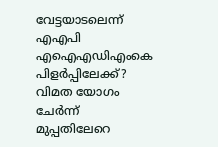വേട്ടയാടലെന്ന് എഎപി
എഐഎഡിഎംകെ പിളർപ്പിലേക്ക്? വിമത യോഗം ചേർന്ന് മുപ്പതിലേറെ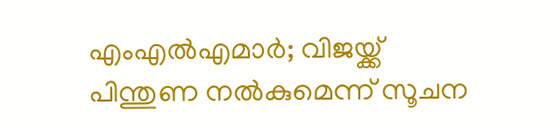എംഎൽഎമാർ; വിജയ്ക്ക് പിന്തുണ നൽകുമെന്ന് സൂചന